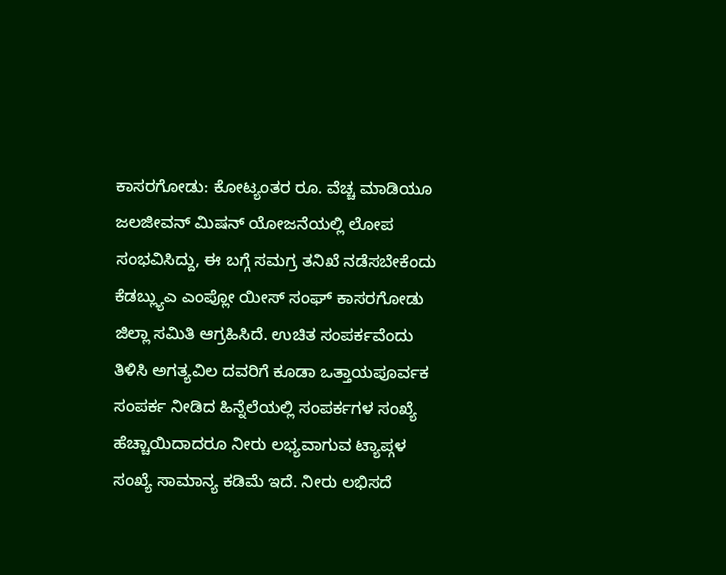ಕಾಸರಗೋಡು: ಕೋಟ್ಯಂತರ ರೂ. ವೆಚ್ಚ ಮಾಡಿಯೂ ಜಲಜೀವನ್ ಮಿಷನ್ ಯೋಜನೆಯಲ್ಲಿ ಲೋಪ ಸಂಭವಿಸಿದ್ದು, ಈ ಬಗ್ಗೆ ಸಮಗ್ರ ತನಿಖೆ ನಡೆಸಬೇಕೆಂದು ಕೆಡಬ್ಲ್ಯುಎ ಎಂಪ್ಲೋ ಯೀಸ್ ಸಂಘ್ ಕಾಸರಗೋಡು ಜಿಲ್ಲಾ ಸಮಿತಿ ಆಗ್ರಹಿಸಿದೆ. ಉಚಿತ ಸಂಪರ್ಕವೆಂದು ತಿಳಿಸಿ ಅಗತ್ಯವಿಲ ದವರಿಗೆ ಕೂಡಾ ಒತ್ತಾಯಪೂರ್ವಕ ಸಂಪರ್ಕ ನೀಡಿದ ಹಿನ್ನೆಲೆಯಲ್ಲಿ ಸಂಪರ್ಕಗಳ ಸಂಖ್ಯೆ ಹೆಚ್ಚಾಯಿದಾದರೂ ನೀರು ಲಭ್ಯವಾಗುವ ಟ್ಯಾಪ್ಗಳ ಸಂಖ್ಯೆ ಸಾಮಾನ್ಯ ಕಡಿಮೆ ಇದೆ. ನೀರು ಲಭಿಸದೆ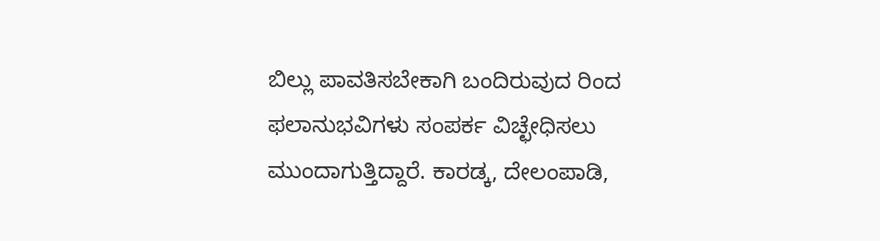ಬಿಲ್ಲು ಪಾವತಿಸಬೇಕಾಗಿ ಬಂದಿರುವುದ ರಿಂದ ಫಲಾನುಭವಿಗಳು ಸಂಪರ್ಕ ವಿಚ್ಛೇಧಿಸಲು ಮುಂದಾಗುತ್ತಿದ್ದಾರೆ. ಕಾರಡ್ಕ, ದೇಲಂಪಾಡಿ,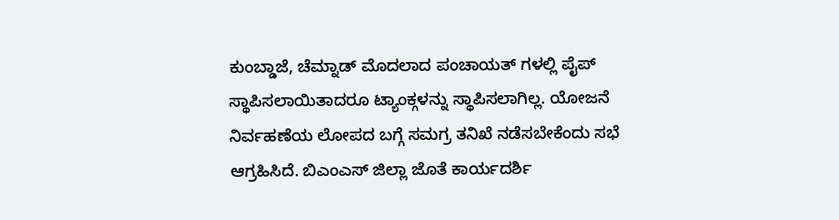ಕುಂಬ್ಡಾಜೆ, ಚೆಮ್ನಾಡ್ ಮೊದಲಾದ ಪಂಚಾಯತ್ ಗಳಲ್ಲಿ ಪೈಪ್ ಸ್ಥಾಪಿಸಲಾಯಿತಾದರೂ ಟ್ಯಾಂಕ್ಗಳನ್ನು ಸ್ಥಾಪಿಸಲಾಗಿಲ್ಲ. ಯೋಜನೆ ನಿರ್ವಹಣೆಯ ಲೋಪದ ಬಗ್ಗೆ ಸಮಗ್ರ ತನಿಖೆ ನಡೆಸಬೇಕೆಂದು ಸಭೆ ಆಗ್ರಹಿಸಿದೆ. ಬಿಎಂಎಸ್ ಜಿಲ್ಲಾ ಜೊತೆ ಕಾರ್ಯದರ್ಶಿ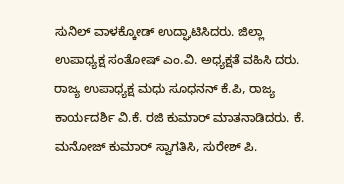ಸುನಿಲ್ ವಾಳಕ್ಕೋಡ್ ಉದ್ಘಾಟಿಸಿದರು. ಜಿಲ್ಲಾ ಉಪಾಧ್ಯಕ್ಷ ಸಂತೋಷ್ ಎಂ.ವಿ. ಅಧ್ಯಕ್ಷತೆ ವಹಿಸಿ ದರು. ರಾಜ್ಯ ಉಪಾಧ್ಯಕ್ಷ ಮಧು ಸೂಧನನ್ ಕೆ.ಪಿ, ರಾಜ್ಯ ಕಾರ್ಯದರ್ಶಿ ವಿ.ಕೆ. ರಜಿ ಕುಮಾರ್ ಮಾತನಾಡಿದರು. ಕೆ. ಮನೋಜ್ ಕುಮಾರ್ ಸ್ವಾಗತಿಸಿ, ಸುರೇಶ್ ಪಿ.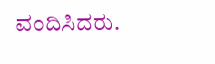ವಂದಿಸಿದರು.